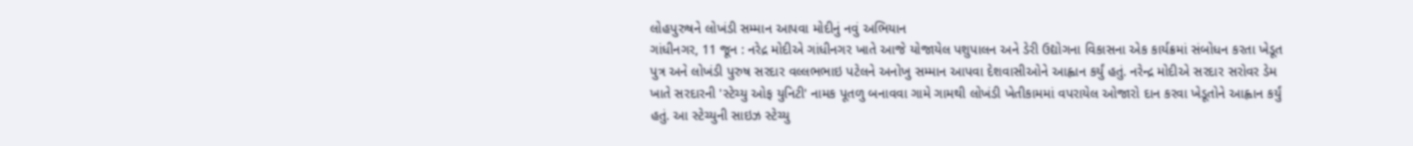લોહપુરુષને લોખંડી સમ્માન આપવા મોદીનું નવું અભિયાન
ગાંધીનગર, 11 જૂન : નરેદ્ર મોદીએ ગાંધીનગર ખાતે આજે યોજાયેલ પશુપાલન અને ડેરી ઉદ્યોગના વિકાસના એક કાર્યક્રમાં સંબોધન કરતા ખેડૂત પુત્ર અને લોખંડી પુરુષ સરદાર વલ્લભભાઇ પટેલને અનોખુ સમ્માન આપવા દેશવાસીઓને આહ્વાન કર્યું હતું. નરેન્દ્ર મોદીએ સરદાર સરોવર ડેમ ખાતે સરદારની 'સ્ટેચ્યુ ઓફ યુનિટી' નામક પૂતળુ બનાવવા ગામે ગામથી લોખંડી ખેતીકામમાં વપરાયેલ ઓજારો દાન કરવા ખેડૂતોને આહ્વાન કર્યું હતું. આ સ્ટેચ્યુની સાઇઝ સ્ટેચ્યુ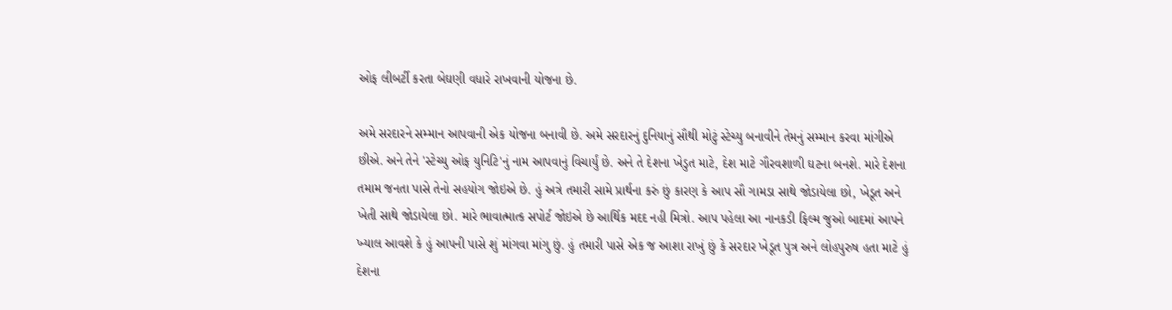ઓફ લીબર્ટી કરતા બેઘણી વધારે રાખવાની યોજના છે.

અમે સરદારને સમ્માન આપવાની એક યોજના બનાવી છે. અમે સરદારનું દુનિયાનું સૌથી મોટું સ્ટેચ્યુ બનાવીને તેમનું સમ્માન કરવા માંગીએ છીએ. અને તેને 'સ્ટેચ્યુ ઓફ યુનિટિ'નું નામ આપવાનું વિચાર્યું છે. અને તે દેશના ખેડુત માટે, દેશ માટે ગૌરવશાળી ઘટના બનશે. મારે દેશના તમામ જનતા પાસે તેનો સહયોગ જોઇએ છે. હું અત્રે તમારી સામે પ્રાર્થના કરું છું કારણ કે આપ સૌ ગામડા સાથે જોડાયેલા છો, ખેડૂત અને ખેતી સાથે જોડાયેલા છો. મારે ભાવાત્માત્ક સપોર્ટ જોઇએ છે આર્થિક મદદ નહી મિત્રો. આપ પહેલા આ નાનકડી ફિલ્મ જુઓ બાદમાં આપને ખ્યાલ આવશે કે હું આપની પાસે શું માંગવા માંગુ છું. હું તમારી પાસે એક જ આશા રાખું છું કે સરદાર ખેડૂત પુત્ર અને લોહપુરુષ હતા માટે હું દેશના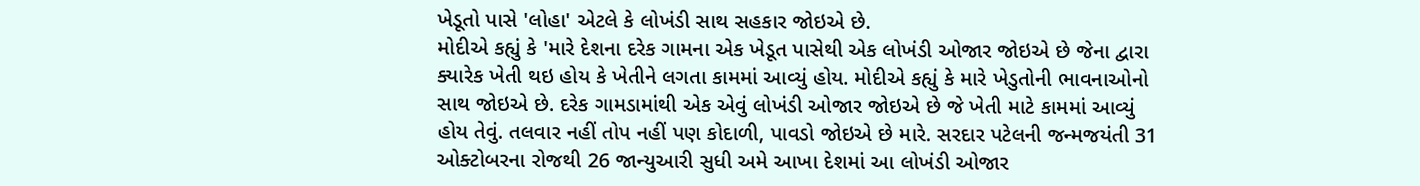ખેડૂતો પાસે 'લોહા' એટલે કે લોખંડી સાથ સહકાર જોઇએ છે.
મોદીએ કહ્યું કે 'મારે દેશના દરેક ગામના એક ખેડૂત પાસેથી એક લોખંડી ઓજાર જોઇએ છે જેના દ્વારા ક્યારેક ખેતી થઇ હોય કે ખેતીને લગતા કામમાં આવ્યું હોય. મોદીએ કહ્યું કે મારે ખેડુતોની ભાવનાઓનો સાથ જોઇએ છે. દરેક ગામડામાંથી એક એવું લોખંડી ઓજાર જોઇએ છે જે ખેતી માટે કામમાં આવ્યું હોય તેવું. તલવાર નહીં તોપ નહીં પણ કોદાળી, પાવડો જોઇએ છે મારે. સરદાર પટેલની જન્મજયંતી 31 ઓક્ટોબરના રોજથી 26 જાન્યુઆરી સુધી અમે આખા દેશમાં આ લોખંડી ઓજાર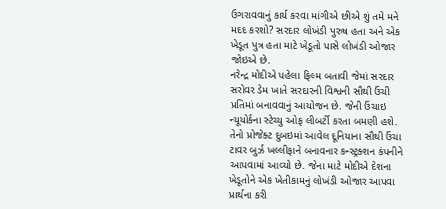ઉગરાવવાનું કાર્ય કરવા માંગીએ છીએ શું તમે મને મદદ કરશો? સરદાર લોખંડી પુરુષ હતા અને એક ખેડૂત પુત્ર હતા માટે ખેડૂતો પાસે લોખંડી ઓજાર જોઇએ છે.
નરેન્દ્ર મોદીએ પહેલા ફિલ્મ બતાવી જેમાં સરદાર સરોવર ડેમ ખાતે સરદારની વિશ્વની સૌથી ઉંચી પ્રતિમાં બનાવવાનું આયોજન છે. જેની ઉંચાઇ ન્યૂયોર્કના સ્ટેચ્યુ ઓફ લીબર્ટી કરતા બમણી હશે. તેનો પ્રોજેક્ટ દુબઇમાં આવેલ દૂનિયાના સૌથી ઉંચા ટાવર બુર્ઝ ખલ્લીફાને બનાવનાર કન્સ્ટ્રક્શન કંપનીને આપવામાં આવ્યો છે. જેના માટે મોદીએ દેશના ખેડૂતોને એક ખેતીકામનું લોખંડી ઓજાર આપવા પ્રાર્થના કરી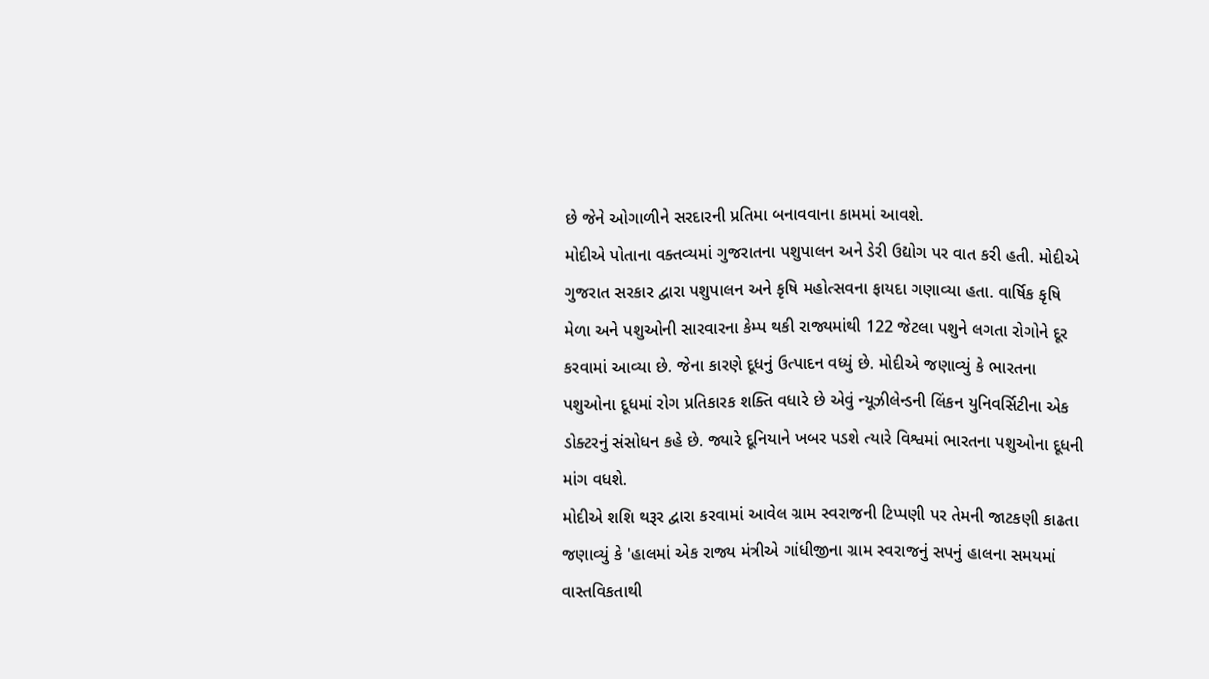છે જેને ઓગાળીને સરદારની પ્રતિમા બનાવવાના કામમાં આવશે.
મોદીએ પોતાના વક્તવ્યમાં ગુજરાતના પશુપાલન અને ડેરી ઉદ્યોગ પર વાત કરી હતી. મોદીએ ગુજરાત સરકાર દ્વારા પશુપાલન અને કૃષિ મહોત્સવના ફાયદા ગણાવ્યા હતા. વાર્ષિક કૃષિ મેળા અને પશુઓની સારવારના કેમ્પ થકી રાજ્યમાંથી 122 જેટલા પશુને લગતા રોગોને દૂર કરવામાં આવ્યા છે. જેના કારણે દૂધનું ઉત્પાદન વધ્યું છે. મોદીએ જણાવ્યું કે ભારતના પશુઓના દૂધમાં રોગ પ્રતિકારક શક્તિ વધારે છે એવું ન્યૂઝીલેન્ડની લિંકન યુનિવર્સિટીના એક ડોક્ટરનું સંસોધન કહે છે. જ્યારે દૂનિયાને ખબર પડશે ત્યારે વિશ્વમાં ભારતના પશુઓના દૂધની માંગ વધશે.
મોદીએ શશિ થરૂર દ્વારા કરવામાં આવેલ ગ્રામ સ્વરાજની ટિપ્પણી પર તેમની જાટકણી કાઢતા જણાવ્યું કે 'હાલમાં એક રાજ્ય મંત્રીએ ગાંધીજીના ગ્રામ સ્વરાજનું સપનું હાલના સમયમાં વાસ્તવિકતાથી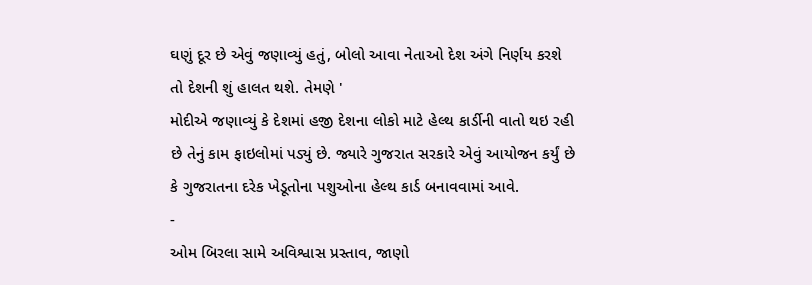ઘણું દૂર છે એવું જણાવ્યું હતું, બોલો આવા નેતાઓ દેશ અંગે નિર્ણય કરશે તો દેશની શું હાલત થશે. તેમણે '
મોદીએ જણાવ્યું કે દેશમાં હજી દેશના લોકો માટે હેલ્થ કાર્ડીની વાતો થઇ રહી છે તેનું કામ ફાઇલોમાં પડ્યું છે. જ્યારે ગુજરાત સરકારે એવું આયોજન કર્યું છે કે ગુજરાતના દરેક ખેડૂતોના પશુઓના હેલ્થ કાર્ડ બનાવવામાં આવે.
-
ઓમ બિરલા સામે અવિશ્વાસ પ્રસ્તાવ, જાણો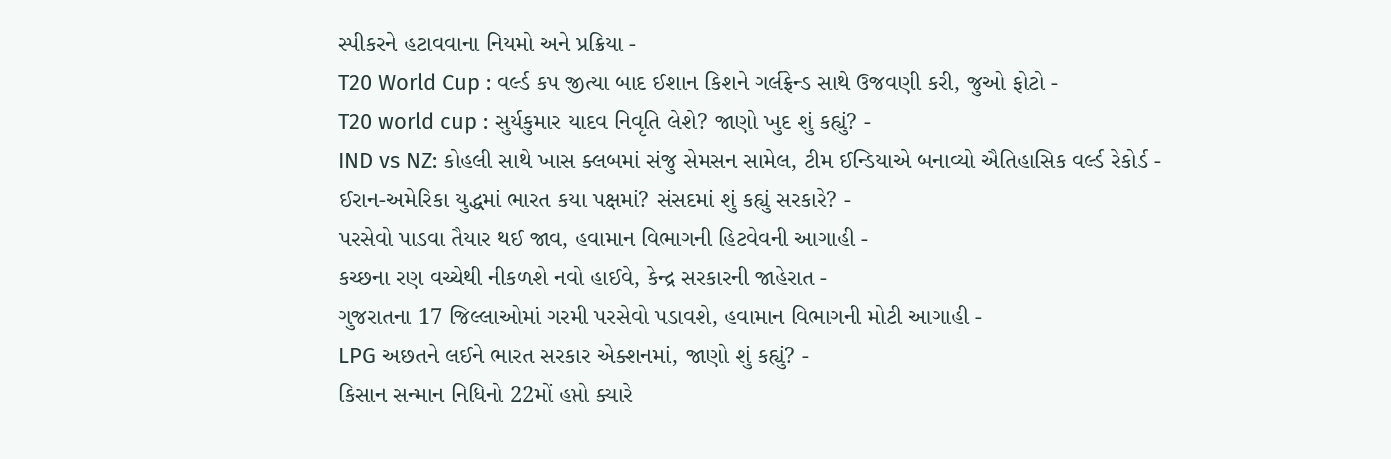સ્પીકરને હટાવવાના નિયમો અને પ્રક્રિયા -
T20 World Cup : વર્લ્ડ કપ જીત્યા બાદ ઈશાન કિશને ગર્લફ્રેન્ડ સાથે ઉજવણી કરી, જુઓ ફોટો -
T20 world cup : સુર્યકુમાર યાદવ નિવૃતિ લેશે? જાણો ખુદ શું કહ્યું? -
IND vs NZ: કોહલી સાથે ખાસ ક્લબમાં સંજુ સેમસન સામેલ, ટીમ ઈન્ડિયાએ બનાવ્યો ઐતિહાસિક વર્લ્ડ રેકોર્ડ -
ઈરાન-અમેરિકા યુદ્ધમાં ભારત કયા પક્ષમાં? સંસદમાં શું કહ્યું સરકારે? -
પરસેવો પાડવા તૈયાર થઈ જાવ, હવામાન વિભાગની હિટવેવની આગાહી -
કચ્છના રણ વચ્ચેથી નીકળશે નવો હાઈવે, કેન્દ્ર સરકારની જાહેરાત -
ગુજરાતના 17 જિલ્લાઓમાં ગરમી પરસેવો પડાવશે, હવામાન વિભાગની મોટી આગાહી -
LPG અછતને લઈને ભારત સરકાર એક્શનમાં, જાણો શું કહ્યું? -
કિસાન સન્માન નિધિનો 22મોં હપ્તો ક્યારે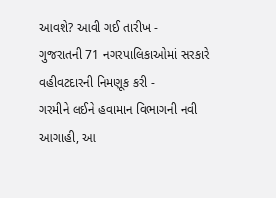આવશે? આવી ગઈ તારીખ -
ગુજરાતની 71 નગરપાલિકાઓમાં સરકારે વહીવટદારની નિમણૂક કરી -
ગરમીને લઈને હવામાન વિભાગની નવી આગાહી, આ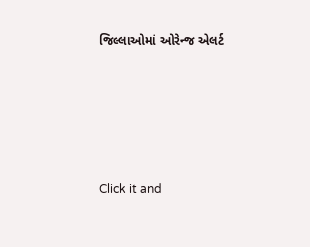જિલ્લાઓમાં ઓરેન્જ એલર્ટ





Click it and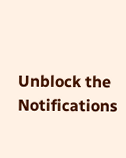Unblock the Notifications